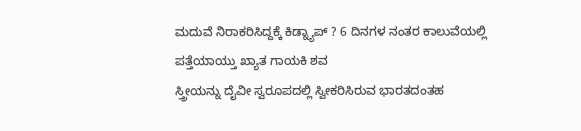ಮದುವೆ ನಿರಾಕರಿಸಿದ್ದಕ್ಕೆ ಕಿಡ್ನ್ಯಾಪ್ ? 6 ದಿನಗಳ ನಂತರ ಕಾಲುವೆಯಲ್ಲಿ ಪತ್ತೆಯಾಯ್ತು ಖ್ಯಾತ ಗಾಯಕಿ ಶವ
ಸ್ತ್ರೀಯನ್ನು ದೈವೀ ಸ್ವರೂಪದಲ್ಲಿ ಸ್ವೀಕರಿಸಿರುವ ಭಾರತದಂತಹ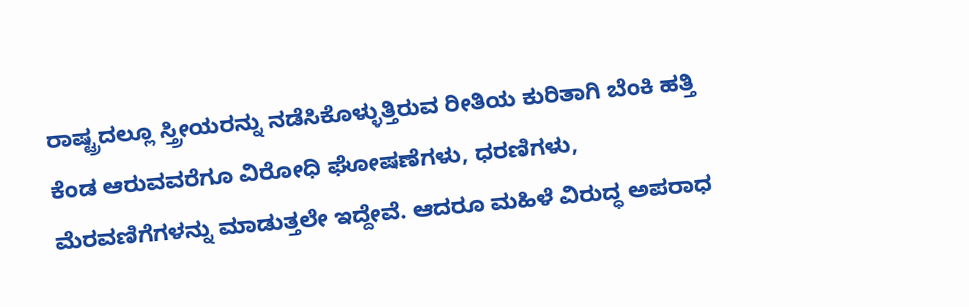ರಾಷ್ಟ್ರದಲ್ಲೂ ಸ್ತ್ರೀಯರನ್ನು ನಡೆಸಿಕೊಳ್ಳುತ್ತಿರುವ ರೀತಿಯ ಕುರಿತಾಗಿ ಬೆಂಕಿ ಹತ್ತಿ ಕೆಂಡ ಆರುವವರೆಗೂ ವಿರೋಧಿ ಘೋಷಣೆಗಳು, ಧರಣಿಗಳು, ಮೆರವಣಿಗೆಗಳನ್ನು ಮಾಡುತ್ತಲೇ ಇದ್ದೇವೆ. ಆದರೂ ಮಹಿಳೆ ವಿರುದ್ಧ ಅಪರಾಧ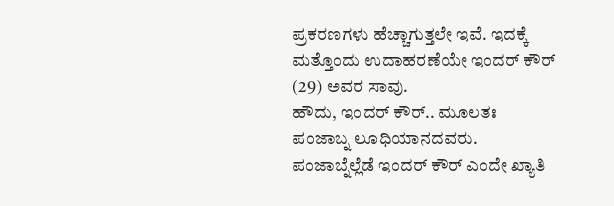ಪ್ರಕರಣಗಳು ಹೆಚ್ಚಾಗುತ್ತಲೇ ಇವೆ. ಇದಕ್ಕೆ ಮತ್ತೊಂದು ಉದಾಹರಣೆಯೇ ಇಂದರ್ ಕೌರ್ (29) ಅವರ ಸಾವು.
ಹೌದು, ಇಂದರ್ ಕೌರ್.. ಮೂಲತಃ ಪಂಜಾಬ್ನ ಲೂಧಿಯಾನದವರು. ಪಂಜಾಬ್ನೆಲ್ಲೆಡೆ ಇಂದರ್ ಕೌರ್ ಎಂದೇ ಖ್ಯಾತಿ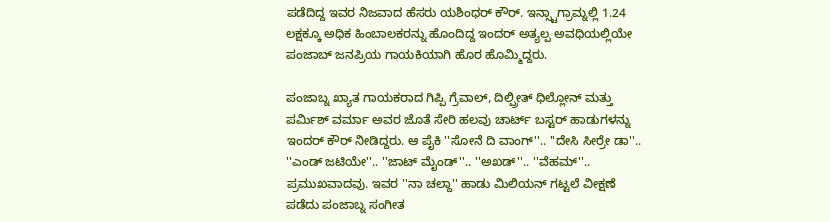ಪಡೆದಿದ್ದ ಇವರ ನಿಜವಾದ ಹೆಸರು ಯಶಿಂಧರ್ ಕೌರ್. ಇನ್ಸ್ಟಾಗ್ರಾಮ್ನಲ್ಲಿ 1.24 ಲಕ್ಷಕ್ಕೂ ಅಧಿಕ ಹಿಂಬಾಲಕರನ್ನು ಹೊಂದಿದ್ದ ಇಂದರ್ ಅತ್ಯಲ್ಪ ಅವಧಿಯಲ್ಲಿಯೇ ಪಂಜಾಬ್ ಜನಪ್ರಿಯ ಗಾಯಕಿಯಾಗಿ ಹೊರ ಹೊಮ್ಮಿದ್ದರು.

ಪಂಜಾಬ್ನ ಖ್ಯಾತ ಗಾಯಕರಾದ ಗಿಪ್ಪಿ ಗ್ರೆವಾಲ್, ದಿಲ್ಪ್ರೀತ್ ಧಿಲ್ಲೋನ್ ಮತ್ತು ಪರ್ಮಿಶ್ ವರ್ಮಾ ಅವರ ಜೊತೆ ಸೇರಿ ಹಲವು ಚಾರ್ಟ್ ಬಸ್ಟರ್ ಹಾಡುಗಳನ್ನು ಇಂದರ್ ಕೌರ್ ನೀಡಿದ್ದರು. ಆ ಪೈಕಿ ''ಸೋನೆ ದಿ ವಾಂಗ್''.. ''ದೇಸಿ ಸೀರ್ರೇ ಡಾ''.. ''ಎಂಡ್ ಜಟಿಯೇ''.. ''ಜಾಟ್ ಮೈಂಡ್''.. ''ಅಖಡ್''.. ''ವೆಹಮ್''.. ಪ್ರಮುಖವಾದವು. ಇವರ ''ನಾ ಚಲ್ದಾ'' ಹಾಡು ಮಿಲಿಯನ್ ಗಟ್ಟಲೆ ವೀಕ್ಷಣೆ ಪಡೆದು ಪಂಜಾಬ್ನ ಸಂಗೀತ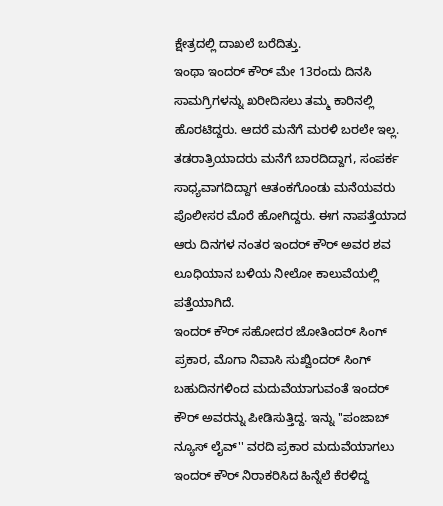ಕ್ಷೇತ್ರದಲ್ಲಿ ದಾಖಲೆ ಬರೆದಿತ್ತು.
ಇಂಥಾ ಇಂದರ್ ಕೌರ್ ಮೇ 13ರಂದು ದಿನಸಿ ಸಾಮಗ್ರಿಗಳನ್ನು ಖರೀದಿಸಲು ತಮ್ಮ ಕಾರಿನಲ್ಲಿ ಹೊರಟಿದ್ದರು. ಆದರೆ ಮನೆಗೆ ಮರಳಿ ಬರಲೇ ಇಲ್ಲ. ತಡರಾತ್ರಿಯಾದರು ಮನೆಗೆ ಬಾರದಿದ್ದಾಗ, ಸಂಪರ್ಕ ಸಾಧ್ಯವಾಗದಿದ್ದಾಗ ಆತಂಕಗೊಂಡು ಮನೆಯವರು ಪೊಲೀಸರ ಮೊರೆ ಹೋಗಿದ್ದರು. ಈಗ ನಾಪತ್ತೆಯಾದ ಆರು ದಿನಗಳ ನಂತರ ಇಂದರ್ ಕೌರ್ ಅವರ ಶವ ಲೂಧಿಯಾನ ಬಳಿಯ ನೀಲೋ ಕಾಲುವೆಯಲ್ಲಿ ಪತ್ತೆಯಾಗಿದೆ.
ಇಂದರ್ ಕೌರ್ ಸಹೋದರ ಜೋತಿಂದರ್ ಸಿಂಗ್ ಪ್ರಕಾರ, ಮೊಗಾ ನಿವಾಸಿ ಸುಖ್ವಿಂದರ್ ಸಿಂಗ್ ಬಹುದಿನಗಳಿಂದ ಮದುವೆಯಾಗುವಂತೆ ಇಂದರ್ ಕೌರ್ ಅವರನ್ನು ಪೀಡಿಸುತ್ತಿದ್ದ. ಇನ್ನು ''ಪಂಜಾಬ್ ನ್ಯೂಸ್ ಲೈವ್'' ವರದಿ ಪ್ರಕಾರ ಮದುವೆಯಾಗಲು ಇಂದರ್ ಕೌರ್ ನಿರಾಕರಿಸಿದ ಹಿನ್ನೆಲೆ ಕೆರಳಿದ್ದ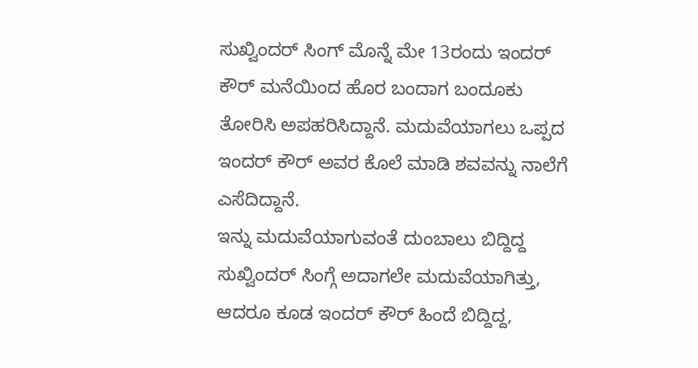ಸುಖ್ವಿಂದರ್ ಸಿಂಗ್ ಮೊನ್ನೆ ಮೇ 13ರಂದು ಇಂದರ್ ಕೌರ್ ಮನೆಯಿಂದ ಹೊರ ಬಂದಾಗ ಬಂದೂಕು ತೋರಿಸಿ ಅಪಹರಿಸಿದ್ದಾನೆ. ಮದುವೆಯಾಗಲು ಒಪ್ಪದ ಇಂದರ್ ಕೌರ್ ಅವರ ಕೊಲೆ ಮಾಡಿ ಶವವನ್ನು ನಾಲೆಗೆ ಎಸೆದಿದ್ದಾನೆ.
ಇನ್ನು ಮದುವೆಯಾಗುವಂತೆ ದುಂಬಾಲು ಬಿದ್ದಿದ್ದ ಸುಖ್ವಿಂದರ್ ಸಿಂಗ್ಗೆ ಅದಾಗಲೇ ಮದುವೆಯಾಗಿತ್ತು, ಆದರೂ ಕೂಡ ಇಂದರ್ ಕೌರ್ ಹಿಂದೆ ಬಿದ್ದಿದ್ದ,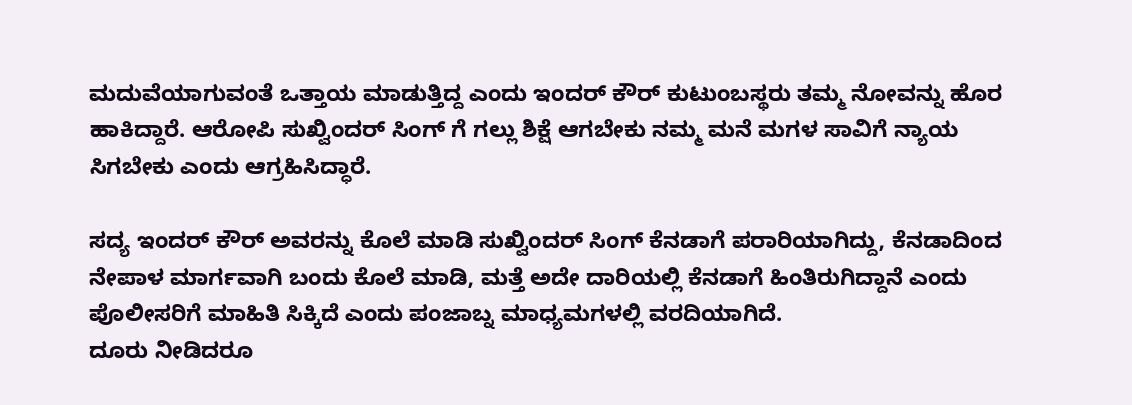ಮದುವೆಯಾಗುವಂತೆ ಒತ್ತಾಯ ಮಾಡುತ್ತಿದ್ದ ಎಂದು ಇಂದರ್ ಕೌರ್ ಕುಟುಂಬಸ್ಥರು ತಮ್ಮ ನೋವನ್ನು ಹೊರ ಹಾಕಿದ್ದಾರೆ. ಆರೋಪಿ ಸುಖ್ವಿಂದರ್ ಸಿಂಗ್ ಗೆ ಗಲ್ಲು ಶಿಕ್ಷೆ ಆಗಬೇಕು ನಮ್ಮ ಮನೆ ಮಗಳ ಸಾವಿಗೆ ನ್ಯಾಯ ಸಿಗಬೇಕು ಎಂದು ಆಗ್ರಹಿಸಿದ್ಧಾರೆ.

ಸದ್ಯ ಇಂದರ್ ಕೌರ್ ಅವರನ್ನು ಕೊಲೆ ಮಾಡಿ ಸುಖ್ವಿಂದರ್ ಸಿಂಗ್ ಕೆನಡಾಗೆ ಪರಾರಿಯಾಗಿದ್ದು, ಕೆನಡಾದಿಂದ ನೇಪಾಳ ಮಾರ್ಗವಾಗಿ ಬಂದು ಕೊಲೆ ಮಾಡಿ, ಮತ್ತೆ ಅದೇ ದಾರಿಯಲ್ಲಿ ಕೆನಡಾಗೆ ಹಿಂತಿರುಗಿದ್ದಾನೆ ಎಂದು ಪೊಲೀಸರಿಗೆ ಮಾಹಿತಿ ಸಿಕ್ಕಿದೆ ಎಂದು ಪಂಜಾಬ್ನ ಮಾಧ್ಯಮಗಳಲ್ಲಿ ವರದಿಯಾಗಿದೆ.
ದೂರು ನೀಡಿದರೂ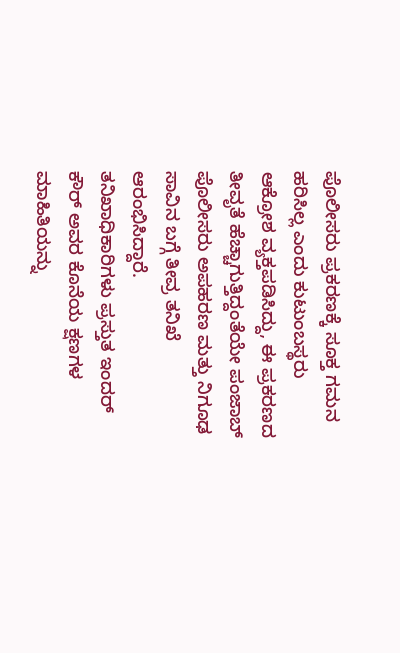ಪೊಲೀಸರು ಪ್ರಕರಣಕ್ಕೆ ಸೂಕ್ತ ಗಮನ ಹರಿಸಿಲ್ಲ ಎಂದು ಕುಟುಂಬಸ್ಥರು ಆಕ್ರೋಶ ವ್ಯಕ್ತಪಡಿಸಿದ್ದು, ಈ ಪ್ರಕರಣದ ತೀವೃತೆ ಹೆಚ್ಚಾಗುತ್ತಿದ್ದಂತೆಯೇ ಪಂಜಾಬ್ ಪೊಲೀಸರು ಅಪಹರಣ ಮತ್ತು ನಿಗೂಢ ಸಾವಿನ ಬಗ್ಗೆ ತೀವ್ರ ತನಿಖೆ ಆರಂಭಿಸಿದ್ದಾರೆ.
ತನಿಖಾಧಿಕಾರಿಗಳು ಪ್ರಸ್ತುತ ಇಂದರ್ ಕೌರ್ ಅವರ ಕೊನೆಯ ಕ್ಷಣಗಳ ಮಾಹಿತಿಯನ್ನು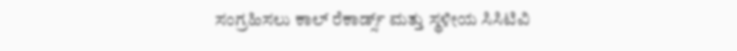ಸಂಗ್ರಹಿಸಲು ಕಾಲ್ ರೆಕಾರ್ಡ್ಸ್ ಮತ್ತು ಸ್ಥಳೀಯ ಸಿಸಿಟಿವಿ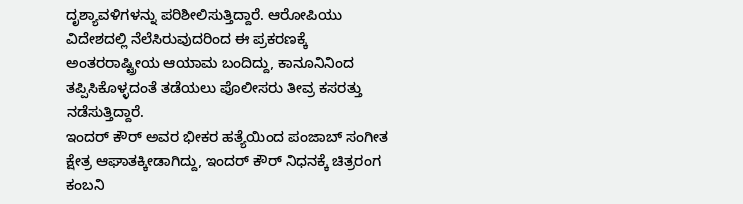ದೃಶ್ಯಾವಳಿಗಳನ್ನು ಪರಿಶೀಲಿಸುತ್ತಿದ್ದಾರೆ. ಆರೋಪಿಯು ವಿದೇಶದಲ್ಲಿ ನೆಲೆಸಿರುವುದರಿಂದ ಈ ಪ್ರಕರಣಕ್ಕೆ ಅಂತರರಾಷ್ಟ್ರೀಯ ಆಯಾಮ ಬಂದಿದ್ದು, ಕಾನೂನಿನಿಂದ ತಪ್ಪಿಸಿಕೊಳ್ಳದಂತೆ ತಡೆಯಲು ಪೊಲೀಸರು ತೀವ್ರ ಕಸರತ್ತು ನಡೆಸುತ್ತಿದ್ದಾರೆ.
ಇಂದರ್ ಕೌರ್ ಅವರ ಭೀಕರ ಹತ್ಯೆಯಿಂದ ಪಂಜಾಬ್ ಸಂಗೀತ ಕ್ಷೇತ್ರ ಆಘಾತಕ್ಕೀಡಾಗಿದ್ದು, ಇಂದರ್ ಕೌರ್ ನಿಧನಕ್ಕೆ ಚಿತ್ರರಂಗ ಕಂಬನಿ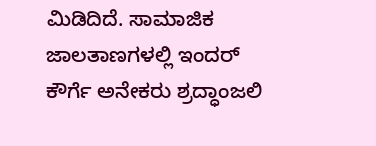ಮಿಡಿದಿದೆ. ಸಾಮಾಜಿಕ ಜಾಲತಾಣಗಳಲ್ಲಿ ಇಂದರ್ ಕೌರ್ಗೆ ಅನೇಕರು ಶ್ರದ್ಧಾಂಜಲಿ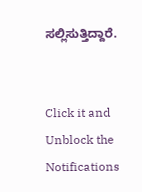ಸಲ್ಲಿಸುತ್ತಿದ್ದಾರೆ.


Click it and Unblock the Notifications